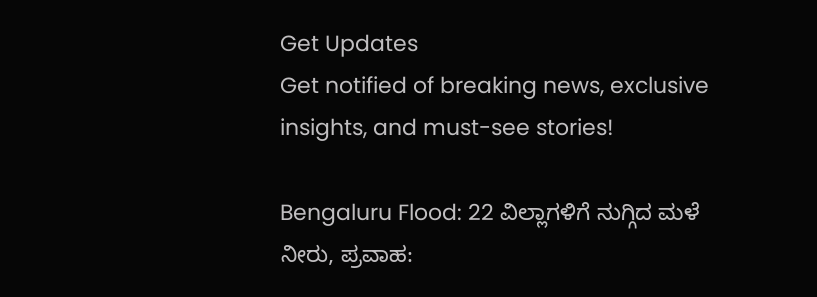Get Updates
Get notified of breaking news, exclusive insights, and must-see stories!

Bengaluru Flood: 22 ವಿಲ್ಲಾಗಳಿಗೆ ನುಗ್ಗಿದ ಮಳೆ ನೀರು, ಪ್ರವಾಹ: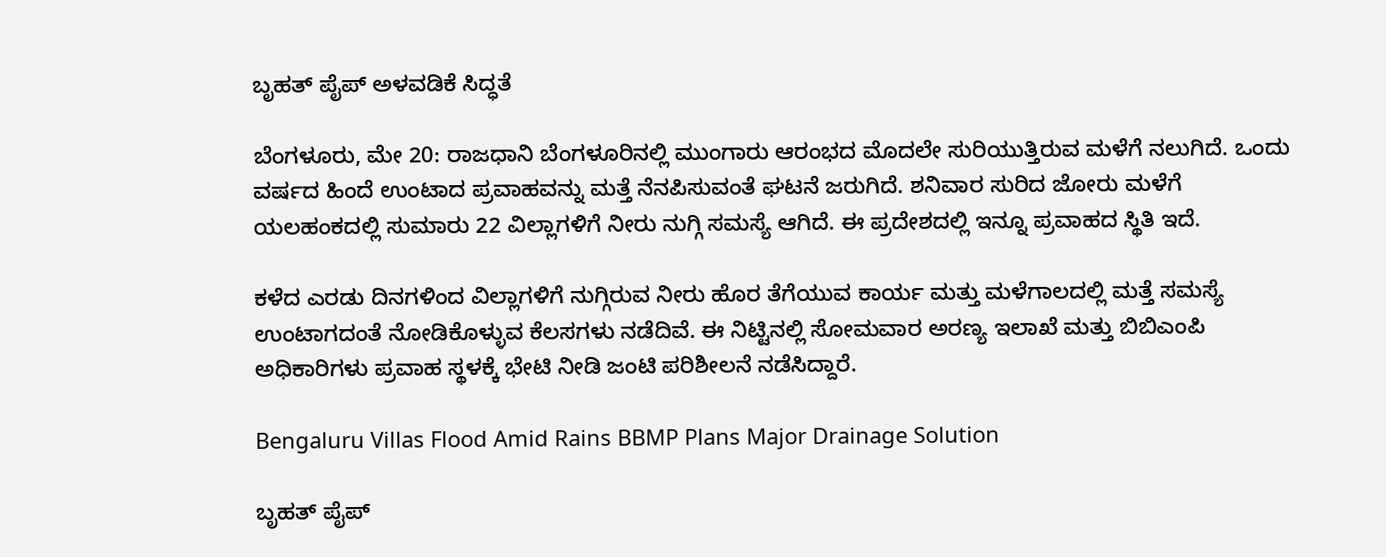ಬೃಹತ್ ಪೈಪ್ ಅಳವಡಿಕೆ ಸಿದ್ಧತೆ

ಬೆಂಗಳೂರು, ಮೇ 20: ರಾಜಧಾನಿ ಬೆಂಗಳೂರಿನಲ್ಲಿ ಮುಂಗಾರು ಆರಂಭದ ಮೊದಲೇ ಸುರಿಯುತ್ತಿರುವ ಮಳೆಗೆ ನಲುಗಿದೆ. ಒಂದು ವರ್ಷದ ಹಿಂದೆ ಉಂಟಾದ ಪ್ರವಾಹವನ್ನು ಮತ್ತೆ ನೆನಪಿಸುವಂತೆ ಘಟನೆ ಜರುಗಿದೆ. ಶನಿವಾರ ಸುರಿದ ಜೋರು ಮಳೆಗೆ ಯಲಹಂಕದಲ್ಲಿ ಸುಮಾರು 22 ವಿಲ್ಲಾಗಳಿಗೆ ನೀರು ನುಗ್ಗಿ ಸಮಸ್ಯೆ ಆಗಿದೆ. ಈ ಪ್ರದೇಶದಲ್ಲಿ ಇನ್ನೂ ಪ್ರವಾಹದ ಸ್ಥಿತಿ ಇದೆ.

ಕಳೆದ ಎರಡು ದಿನಗಳಿಂದ ವಿಲ್ಲಾಗಳಿಗೆ ನುಗ್ಗಿರುವ ನೀರು ಹೊರ ತೆಗೆಯುವ ಕಾರ್ಯ ಮತ್ತು ಮಳೆಗಾಲದಲ್ಲಿ ಮತ್ತೆ ಸಮಸ್ಯೆ ಉಂಟಾಗದಂತೆ ನೋಡಿಕೊಳ್ಳುವ ಕೆಲಸಗಳು ನಡೆದಿವೆ. ಈ ನಿಟ್ಟಿನಲ್ಲಿ ಸೋಮವಾರ ಅರಣ್ಯ ಇಲಾಖೆ ಮತ್ತು ಬಿಬಿಎಂಪಿ ಅಧಿಕಾರಿಗಳು ಪ್ರವಾಹ ಸ್ಥಳಕ್ಕೆ ಭೇಟಿ ನೀಡಿ ಜಂಟಿ ಪರಿಶೀಲನೆ ನಡೆಸಿದ್ದಾರೆ.

Bengaluru Villas Flood Amid Rains BBMP Plans Major Drainage Solution

ಬೃಹತ್ ಪೈಪ್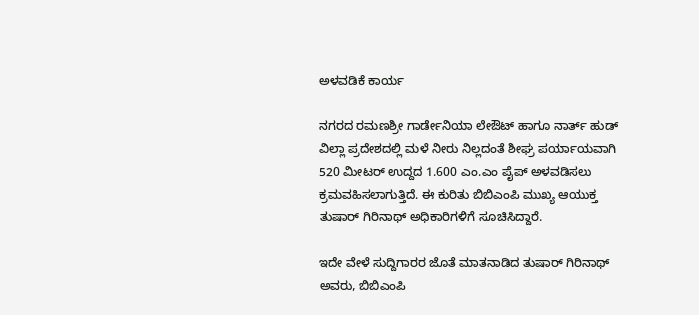ಅಳವಡಿಕೆ ಕಾರ್ಯ

ನಗರದ ರಮಣಶ್ರೀ ಗಾರ್ಡೇನಿಯಾ ಲೇಔಟ್ ಹಾಗೂ ನಾರ್ತ್ ಹುಡ್ ವಿಲ್ಲಾ ಪ್ರದೇಶದಲ್ಲಿ ಮಳೆ ನೀರು ನಿಲ್ಲದಂತೆ ಶೀಘ್ರ ಪರ್ಯಾಯವಾಗಿ 520 ಮೀಟರ್ ಉದ್ದದ 1.600 ಎಂ.ಎಂ ಪೈಪ್ ಅಳವಡಿಸಲು ಕ್ರಮವಹಿಸಲಾಗುತ್ತಿದೆ. ಈ ಕುರಿತು ಬಿಬಿಎಂಪಿ ಮುಖ್ಯ ಆಯುಕ್ತ ತುಷಾರ್ ಗಿರಿನಾಥ್ ಅಧಿಕಾರಿಗಳಿಗೆ ಸೂಚಿಸಿದ್ದಾರೆ.

ಇದೇ ವೇಳೆ ಸುದ್ದಿಗಾರರ ಜೊತೆ ಮಾತನಾಡಿದ ತುಷಾರ್ ಗಿರಿನಾಥ್ ಅವರು, ಬಿಬಿಎಂಪಿ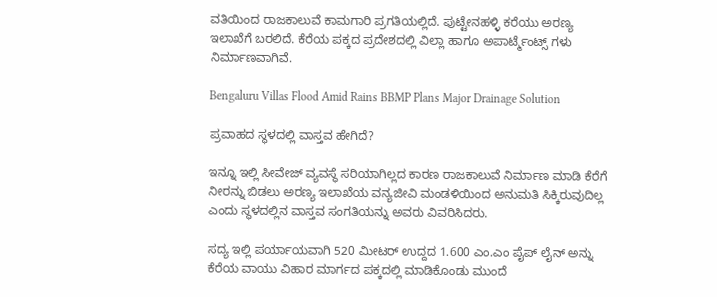ವತಿಯಿಂದ ರಾಜಕಾಲುವೆ ಕಾಮಗಾರಿ ಪ್ರಗತಿಯಲ್ಲಿದೆ. ಪುಟ್ಟೇನಹಳ್ಳಿ ಕರೆಯು ಅರಣ್ಯ ಇಲಾಖೆಗೆ ಬರಲಿದೆ. ಕೆರೆಯ ಪಕ್ಕದ ಪ್ರದೇಶದಲ್ಲಿ ವಿಲ್ಲಾ ಹಾಗೂ ಅಪಾರ್ಟ್ಮೆಂಟ್ಸ್ ಗಳು ನಿರ್ಮಾಣವಾಗಿವೆ.

Bengaluru Villas Flood Amid Rains BBMP Plans Major Drainage Solution

ಪ್ರವಾಹದ ಸ್ಥಳದಲ್ಲಿ ವಾಸ್ತವ ಹೇಗಿದೆ?

ಇನ್ನೂ ಇಲ್ಲಿ ಸೀವೇಜ್ ವ್ಯವಸ್ಥೆ ಸರಿಯಾಗಿಲ್ಲದ ಕಾರಣ ರಾಜಕಾಲುವೆ ನಿರ್ಮಾಣ ಮಾಡಿ ಕೆರೆಗೆ ನೀರನ್ನು ಬಿಡಲು ಅರಣ್ಯ ಇಲಾಖೆಯ ವನ್ಯಜೀವಿ ಮಂಡಳಿಯಿಂದ ಅನುಮತಿ ಸಿಕ್ಕಿರುವುದಿಲ್ಲ ಎಂದು ಸ್ಥಳದಲ್ಲಿನ ವಾಸ್ತವ ಸಂಗತಿಯನ್ನು ಅವರು ವಿವರಿಸಿದರು.

ಸದ್ಯ ಇಲ್ಲಿ ಪರ್ಯಾಯವಾಗಿ 520 ಮೀಟರ್ ಉದ್ದದ 1.600 ಎಂ.ಎಂ ಪೈಪ್ ಲೈನ್ ಅನ್ನು ಕೆರೆಯ ವಾಯು ವಿಹಾರ ಮಾರ್ಗದ ಪಕ್ಕದಲ್ಲಿ ಮಾಡಿಕೊಂಡು ಮುಂದೆ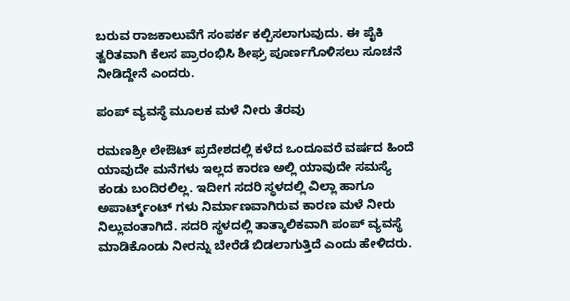ಬರುವ ರಾಜಕಾಲುವೆಗೆ ಸಂಪರ್ಕ ಕಲ್ಪಿಸಲಾಗುವುದು. ಈ ಪೈಕಿ ತ್ವರಿತವಾಗಿ ಕೆಲಸ ಪ್ರಾರಂಭಿಸಿ ಶೀಘ್ರ ಪೂರ್ಣಗೊಳಿಸಲು ಸೂಚನೆ ನೀಡಿದ್ದೇನೆ ಎಂದರು.

ಪಂಪ್ ವ್ಯವಸ್ಥೆ ಮೂಲಕ ಮಳೆ ನೀರು ತೆರವು

ರಮಣಶ್ರೀ ಲೇಔಟ್ ಪ್ರದೇಶದಲ್ಲಿ ಕಳೆದ ಒಂದೂವರೆ ವರ್ಷದ ಹಿಂದೆ ಯಾವುದೇ ಮನೆಗಳು ಇಲ್ಲದ ಕಾರಣ ಅಲ್ಲಿ ಯಾವುದೇ ಸಮಸ್ಯೆ ಕಂಡು ಬಂದಿರಲಿಲ್ಲ. ಇದೀಗ ಸದರಿ ಸ್ಥಳದಲ್ಲಿ ವಿಲ್ಲಾ ಹಾಗೂ ಅಪಾರ್ಟ್ಮ್ಂಟ್ ಗಳು ನಿರ್ಮಾಣವಾಗಿರುವ ಕಾರಣ ಮಳೆ ನೀರು ನಿಲ್ಲುವಂತಾಗಿದೆ. ಸದರಿ ಸ್ಥಳದಲ್ಲಿ ತಾತ್ಕಾಲಿಕವಾಗಿ ಪಂಪ್ ವ್ಯವಸ್ಥೆ ಮಾಡಿಕೊಂಡು ನೀರನ್ನು ಬೇರೆಡೆ ಬಿಡಲಾಗುತ್ತಿದೆ ಎಂದು ಹೇಳಿದರು.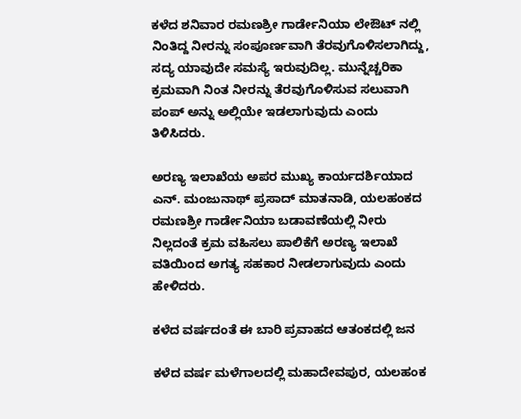ಕಳೆದ ಶನಿವಾರ ರಮಣಶ್ರೀ ಗಾರ್ಡೇನಿಯಾ ಲೇಔಟ್ ನಲ್ಲಿ ನಿಂತಿದ್ದ ನೀರನ್ನು ಸಂಪೂರ್ಣವಾಗಿ ತೆರವುಗೊಳಿಸಲಾಗಿದ್ದು, ಸದ್ಯ ಯಾವುದೇ ಸಮಸ್ಯೆ ಇರುವುದಿಲ್ಲ. ಮುನ್ನೆಚ್ಚರಿಕಾ ಕ್ರಮವಾಗಿ ನಿಂತ ನೀರನ್ನು ತೆರವುಗೊಳಿಸುವ ಸಲುವಾಗಿ ಪಂಪ್ ಅನ್ನು ಅಲ್ಲಿಯೇ ಇಡಲಾಗುವುದು ಎಂದು ತಿಳಿಸಿದರು.

ಅರಣ್ಯ ಇಲಾಖೆಯ ಅಪರ ಮುಖ್ಯ ಕಾರ್ಯದರ್ಶಿಯಾದ ಎನ್. ಮಂಜುನಾಥ್ ಪ್ರಸಾದ್ ಮಾತನಾಡಿ, ಯಲಹಂಕದ ರಮಣಶ್ರೀ ಗಾರ್ಡೇನಿಯಾ ಬಡಾವಣೆಯಲ್ಲಿ ನೀರು ನಿಲ್ಲದಂತೆ ಕ್ರಮ ವಹಿಸಲು ಪಾಲಿಕೆಗೆ ಅರಣ್ಯ ಇಲಾಖೆ ವತಿಯಿಂದ ಅಗತ್ಯ ಸಹಕಾರ ನೀಡಲಾಗುವುದು ಎಂದು ಹೇಳಿದರು.

ಕಳೆದ ವರ್ಷದಂತೆ ಈ ಬಾರಿ ಪ್ರವಾಹದ ಆತಂಕದಲ್ಲಿ ಜನ

ಕಳೆದ ವರ್ಷ ಮಳೆಗಾಲದಲ್ಲಿ ಮಹಾದೇವಪುರ, ಯಲಹಂಕ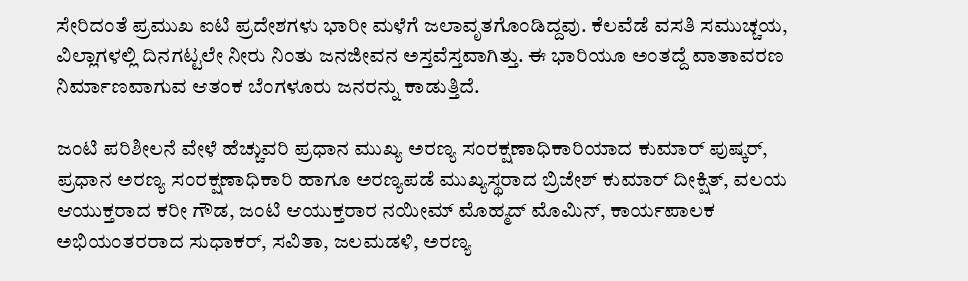ಸೇರಿದಂತೆ ಪ್ರಮುಖ ಐಟಿ ಪ್ರದೇಶಗಳು ಭಾರೀ ಮಳೆಗೆ ಜಲಾವೃತಗೊಂಡಿದ್ದವು. ಕೆಲವೆಡೆ ವಸತಿ ಸಮುಚ್ಚಯ, ವಿಲ್ಲಾಗಳಲ್ಲಿ ದಿನಗಟ್ಟಲೇ ನೀರು ನಿಂತು ಜನಜೀವನ ಅಸ್ತವೆಸ್ತವಾಗಿತ್ತು. ಈ ಭಾರಿಯೂ ಅಂತದ್ದೆ ವಾತಾವರಣ ನಿರ್ಮಾಣವಾಗುವ ಆತಂಕ ಬೆಂಗಳೂರು ಜನರನ್ನು ಕಾಡುತ್ತಿದೆ.

ಜಂಟಿ ಪರಿಶೀಲನೆ ವೇಳೆ ಹೆಚ್ಚುವರಿ ಪ್ರಧಾನ ಮುಖ್ಯ ಅರಣ್ಯ ಸಂರಕ್ಷಣಾಧಿಕಾರಿಯಾದ ಕುಮಾರ್ ಪುಷ್ಕರ್, ಪ್ರಧಾನ ಅರಣ್ಯ ಸಂರಕ್ಷಣಾಧಿಕಾರಿ ಹಾಗೂ ಅರಣ್ಯಪಡೆ ಮುಖ್ಯಸ್ಥರಾದ ಬ್ರಿಜೇಶ್ ಕುಮಾರ್ ದೀಕ್ಷಿತ್, ವಲಯ ಆಯುಕ್ತರಾದ ಕರೀ ಗೌಡ, ಜಂಟಿ ಆಯುಕ್ತರಾರ ನಯೀಮ್ ಮೊಹ್ಮದ್ ಮೊಮಿನ್, ಕಾರ್ಯಪಾಲಕ ಅಭಿಯಂತರರಾದ ಸುಧಾಕರ್, ಸವಿತಾ, ಜಲಮಡಳಿ, ಅರಣ್ಯ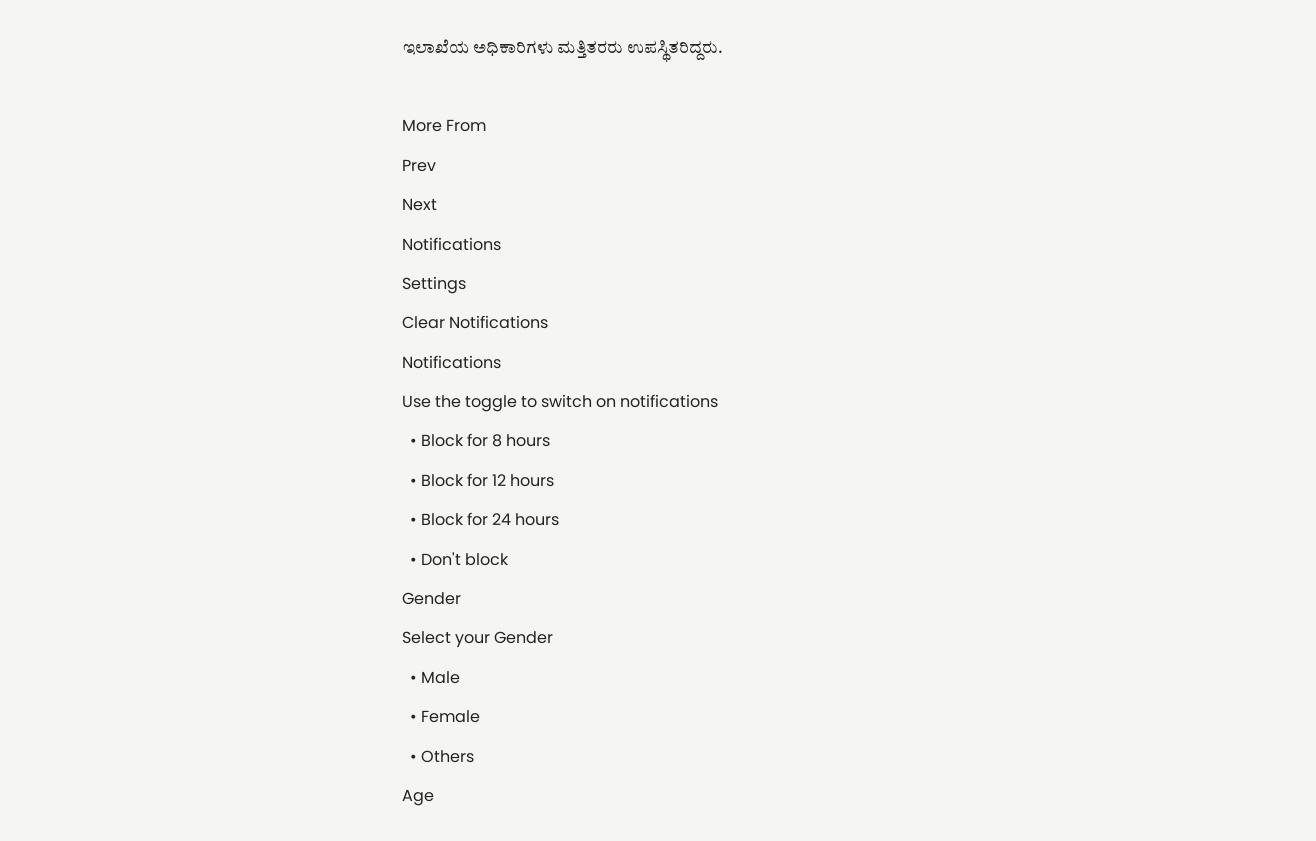ಇಲಾಖೆಯ ಅಧಿಕಾರಿಗಳು ಮತ್ತಿತರರು ಉಪಸ್ಥಿತರಿದ್ದರು.

More From
Prev
Next
Notifications
Settings
Clear Notifications
Notifications
Use the toggle to switch on notifications
  • Block for 8 hours
  • Block for 12 hours
  • Block for 24 hours
  • Don't block
Gender
Select your Gender
  • Male
  • Female
  • Others
Age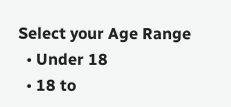Select your Age Range
  • Under 18
  • 18 to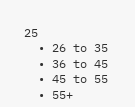25
  • 26 to 35
  • 36 to 45
  • 45 to 55
  • 55+